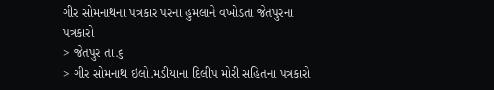ગીર સોમનાથના પત્રકાર પરના હુમલાને વખોડતા જેતપુરના પત્રકારો
> જેતપુર તા.૬
> ગીર સોમનાથ ઇલો.મડીયાના દિલીપ મોરી સહિતના પત્રકારો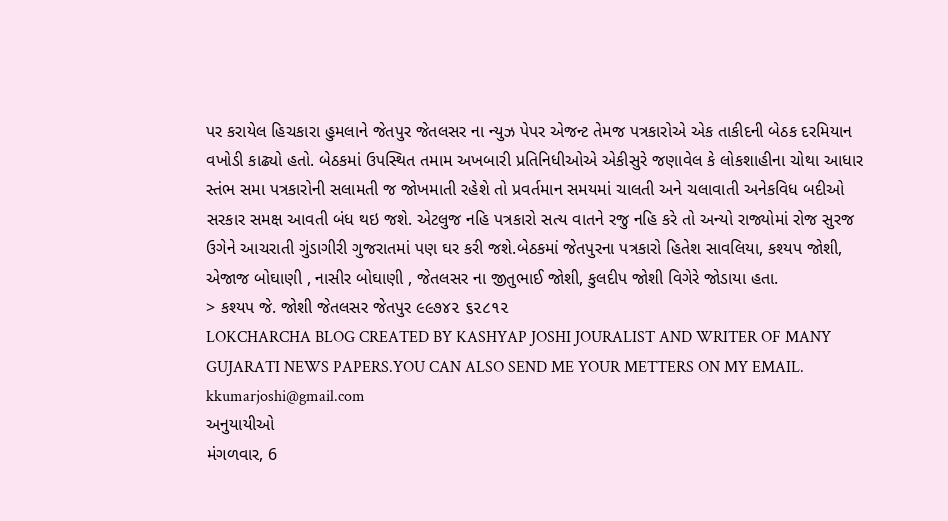પર કરાયેલ હિચકારા હુમલાને જેતપુર જેતલસર ના ન્યુઝ પેપર એજન્ટ તેમજ પત્રકારોએ એક તાકીદની બેઠક દરમિયાન વખોડી કાઢ્યો હતો. બેઠકમાં ઉપસ્થિત તમામ અખબારી પ્રતિનિધીઓએ એકીસુરે જણાવેલ કે લોકશાહીના ચોથા આધાર સ્તંભ સમા પત્રકારોની સલામતી જ જોખમાતી રહેશે તો પ્રવર્તમાન સમયમાં ચાલતી અને ચલાવાતી અનેકવિધ બદીઓ સરકાર સમક્ષ આવતી બંધ થઇ જશે. એટલુજ નહિ પત્રકારો સત્ય વાતને રજુ નહિ કરે તો અન્યો રાજ્યોમાં રોજ સુરજ ઉગેને આચરાતી ગુંડાગીરી ગુજરાતમાં પણ ઘર કરી જશે.બેઠકમાં જેતપુરના પત્રકારો હિતેશ સાવલિયા, કશ્યપ જોશી, એજાજ બોઘાણી , નાસીર બોઘાણી , જેતલસર ના જીતુભાઈ જોશી, કુલદીપ જોશી વિગેરે જોડાયા હતા.
> કશ્યપ જે. જોશી જેતલસર જેતપુર ૯૯૭૪૨ ૬૨૮૧૨
LOKCHARCHA BLOG CREATED BY KASHYAP JOSHI JOURALIST AND WRITER OF MANY GUJARATI NEWS PAPERS.YOU CAN ALSO SEND ME YOUR METTERS ON MY EMAIL. kkumarjoshi@gmail.com
અનુયાયીઓ
મંગળવાર, 6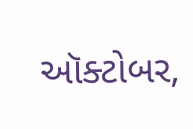ઑક્ટોબર,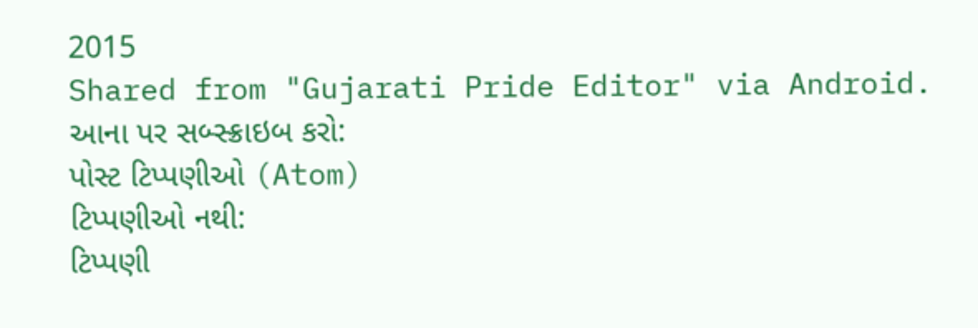2015
Shared from "Gujarati Pride Editor" via Android.
આના પર સબ્સ્ક્રાઇબ કરો:
પોસ્ટ ટિપ્પણીઓ (Atom)
ટિપ્પણીઓ નથી:
ટિપ્પણી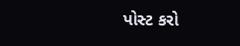પોસ્ટ કરો